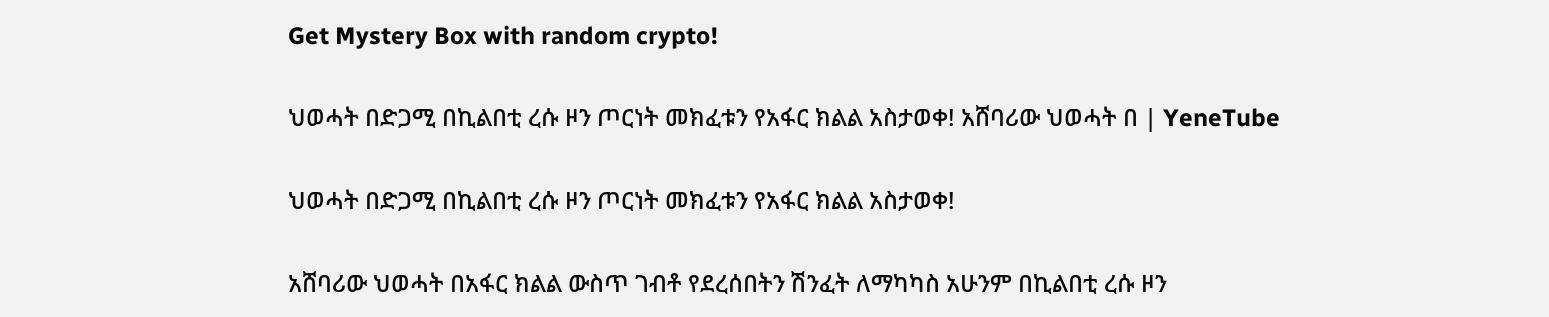Get Mystery Box with random crypto!

ህወሓት በድጋሚ በኪልበቲ ረሱ ዞን ጦርነት መክፈቱን የአፋር ክልል አስታወቀ! አሸባሪው ህወሓት በ | YeneTube

ህወሓት በድጋሚ በኪልበቲ ረሱ ዞን ጦርነት መክፈቱን የአፋር ክልል አስታወቀ!

አሸባሪው ህወሓት በአፋር ክልል ውስጥ ገብቶ የደረሰበትን ሽንፈት ለማካካስ አሁንም በኪልበቲ ረሱ ዞን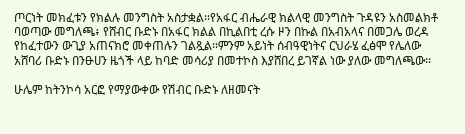ጦርነት መክፈቱን የክልሉ መንግስት አስታቋል፡፡የአፋር ብሔራዊ ክልላዊ መንግስት ጉዳዩን አስመልክቶ ባወጣው መግለጫ፥ የሸብር ቡድኑ በአፋር ክልል በኪልበቲ ረሱ ዞን በኩል በአብአላና በመጋሌ ወረዳ የከፈተውን ውጊያ አጠናክሮ መቀጠሉን ገልጿል፡፡ምንም አይነት ሰብዓዊነትና ርህራሄ ፈፅሞ የሌለው አሸባሪ ቡድኑ በንፁሀን ዜጎች ላይ ከባድ መሳሪያ በመተኮስ እያሸበረ ይገኛል ነው ያለው መግለጫው፡፡

ሁሌም ከትንኮሳ አርፎ የማያውቀው የሽብር ቡድኑ ለዘመናት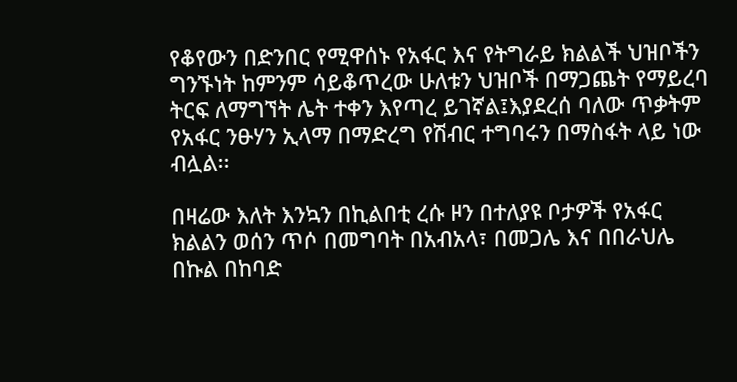የቆየውን በድንበር የሚዋሰኑ የአፋር እና የትግራይ ክልልች ህዝቦችን ግንኙነት ከምንም ሳይቆጥረው ሁለቱን ህዝቦች በማጋጨት የማይረባ ትርፍ ለማግኘት ሌት ተቀን እየጣረ ይገኛል፤እያደረሰ ባለው ጥቃትም የአፋር ንፁሃን ኢላማ በማድረግ የሽብር ተግባሩን በማስፋት ላይ ነው ብሏል፡፡

በዛሬው እለት እንኳን በኪልበቲ ረሱ ዞን በተለያዩ ቦታዎች የአፋር ክልልን ወሰን ጥሶ በመግባት በአብአላ፣ በመጋሌ እና በበራህሌ በኩል በከባድ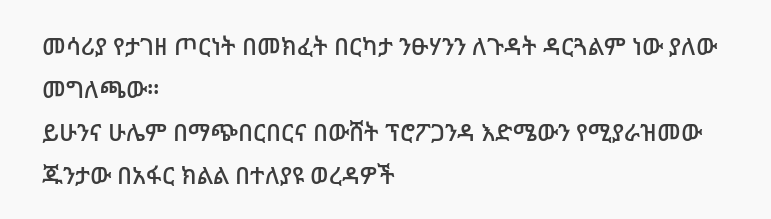መሳሪያ የታገዘ ጦርነት በመክፈት በርካታ ንፁሃንን ለጉዳት ዳርጓልም ነው ያለው መግለጫው።
ይሁንና ሁሌም በማጭበርበርና በውሸት ፕሮፖጋንዳ እድሜውን የሚያራዝመው ጁንታው በአፋር ክልል በተለያዩ ወረዳዎች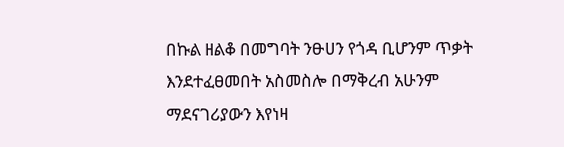በኩል ዘልቆ በመግባት ንፁሀን የጎዳ ቢሆንም ጥቃት እንደተፈፀመበት አስመስሎ በማቅረብ አሁንም ማደናገሪያውን እየነዛ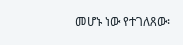መሆኑ ነው የተገለጸው፡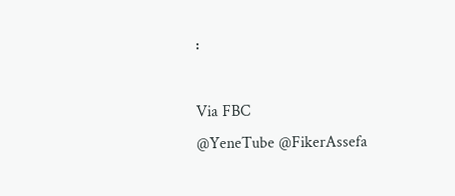፡

Via FBC
@YeneTube @FikerAssefa